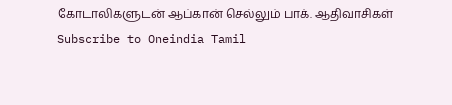கோடாலிகளுடன் ஆப்கான் செல்லும் பாக். ஆதிவாசிகள்
Subscribe to Oneindia Tamil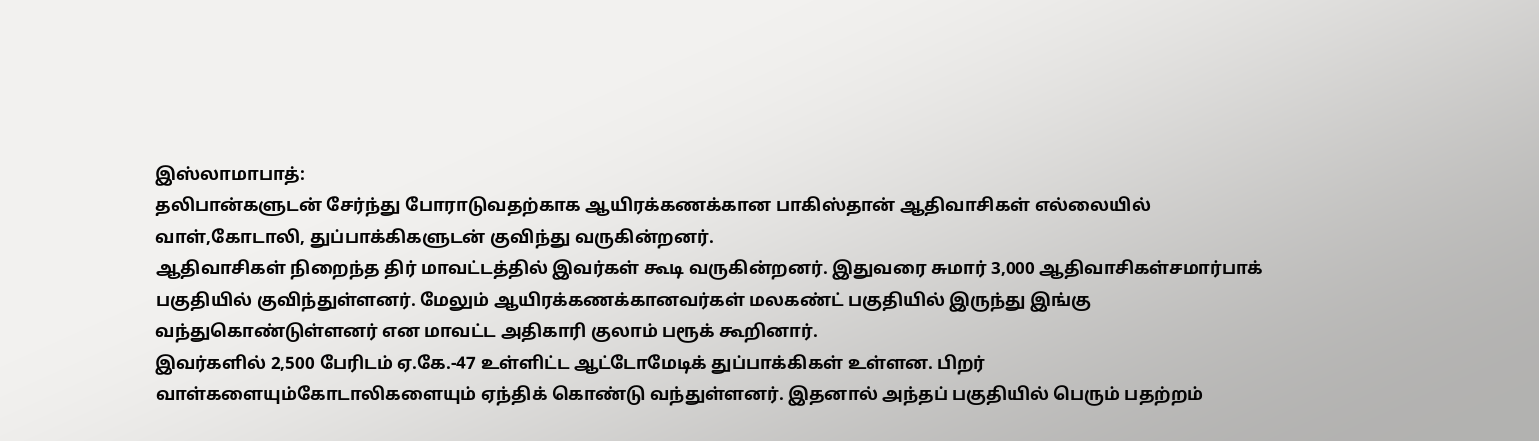இஸ்லாமாபாத்:
தலிபான்களுடன் சேர்ந்து போராடுவதற்காக ஆயிரக்கணக்கான பாகிஸ்தான் ஆதிவாசிகள் எல்லையில் வாள்,கோடாலி, துப்பாக்கிகளுடன் குவிந்து வருகின்றனர்.
ஆதிவாசிகள் நிறைந்த திர் மாவட்டத்தில் இவர்கள் கூடி வருகின்றனர். இதுவரை சுமார் 3,000 ஆதிவாசிகள்சமார்பாக் பகுதியில் குவிந்துள்ளனர். மேலும் ஆயிரக்கணக்கானவர்கள் மலகண்ட் பகுதியில் இருந்து இங்கு வந்துகொண்டுள்ளனர் என மாவட்ட அதிகாரி குலாம் பரூக் கூறினார்.
இவர்களில் 2,500 பேரிடம் ஏ.கே.-47 உள்ளிட்ட ஆட்டோமேடிக் துப்பாக்கிகள் உள்ளன. பிறர் வாள்களையும்கோடாலிகளையும் ஏந்திக் கொண்டு வந்துள்ளனர். இதனால் அந்தப் பகுதியில் பெரும் பதற்றம்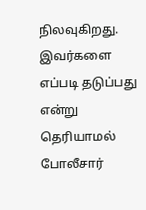நிலவுகிறது.
இவர்களை எப்படி தடுப்பது என்று தெரியாமல் போலீசார்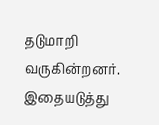தடுமாறி வருகின்றனர். இதையடுத்து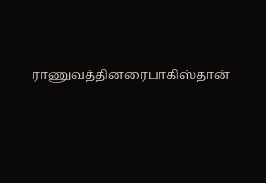ராணுவத்தினரைபாகிஸ்தான்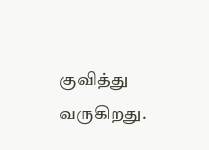குவித்து வருகிறது.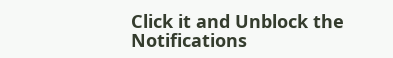Click it and Unblock the Notifications